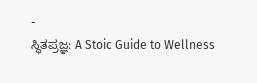-
ಸ್ಥಿತಪ್ರಜ್ಞ: A Stoic Guide to Wellness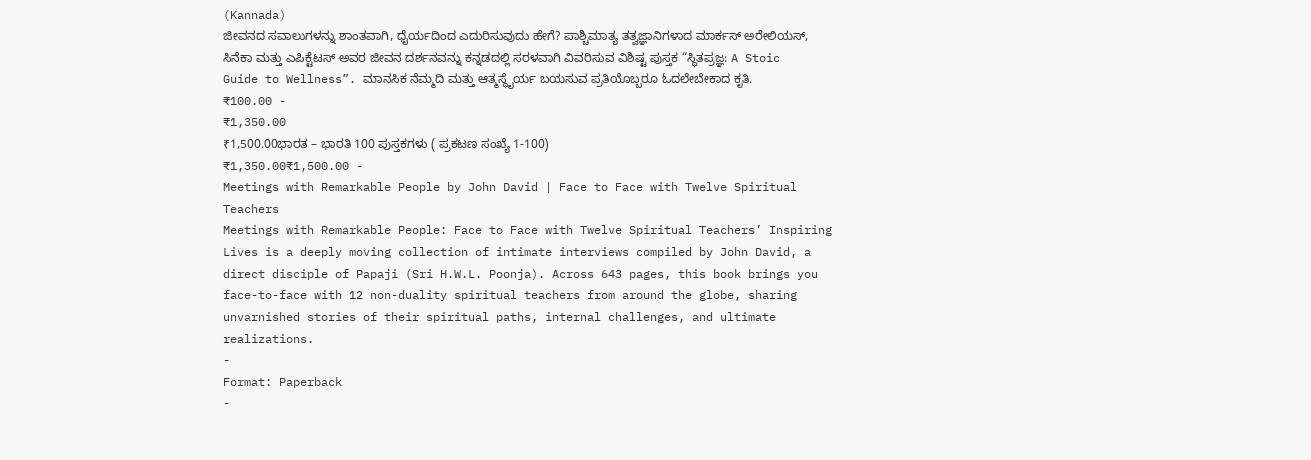(Kannada)
ಜೀವನದ ಸವಾಲುಗಳನ್ನು ಶಾಂತವಾಗಿ, ಧೈರ್ಯದಿಂದ ಎದುರಿಸುವುದು ಹೇಗೆ? ಪಾಶ್ಚಿಮಾತ್ಯ ತತ್ವಜ್ಞಾನಿಗಳಾದ ಮಾರ್ಕಸ್ ಅರೇಲಿಯಸ್, ಸಿನೆಕಾ ಮತ್ತು ಎಪಿಕ್ಟೆಟಸ್ ಅವರ ಜೀವನ ದರ್ಶನವನ್ನು ಕನ್ನಡದಲ್ಲಿ ಸರಳವಾಗಿ ವಿವರಿಸುವ ವಿಶಿಷ್ಟ ಪುಸ್ತಕ “ಸ್ಥಿತಪ್ರಜ್ಞ: A Stoic Guide to Wellness”. ಮಾನಸಿಕ ನೆಮ್ಮದಿ ಮತ್ತು ಆತ್ಮಸ್ಥೈರ್ಯ ಬಯಸುವ ಪ್ರತಿಯೊಬ್ಬರೂ ಓದಲೇಬೇಕಾದ ಕೃತಿ.
₹100.00 -
₹1,350.00
₹1,500.00ಭಾರತ – ಭಾರತಿ 100 ಪುಸ್ತಕಗಳು ( ಪ್ರಕಟಣ ಸಂಖ್ಯೆ 1-100)
₹1,350.00₹1,500.00 -
Meetings with Remarkable People by John David | Face to Face with Twelve Spiritual Teachers
Meetings with Remarkable People: Face to Face with Twelve Spiritual Teachers’ Inspiring Lives is a deeply moving collection of intimate interviews compiled by John David, a direct disciple of Papaji (Sri H.W.L. Poonja). Across 643 pages, this book brings you face-to-face with 12 non-duality spiritual teachers from around the globe, sharing unvarnished stories of their spiritual paths, internal challenges, and ultimate realizations.
-
Format: Paperback
-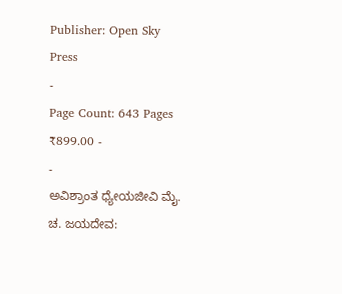Publisher: Open Sky Press
-
Page Count: 643 Pages
₹899.00 -
-
ಅವಿಶ್ರಾಂತ ಧ್ಯೇಯಜೀವಿ ಮೈ. ಚ. ಜಯದೇವ: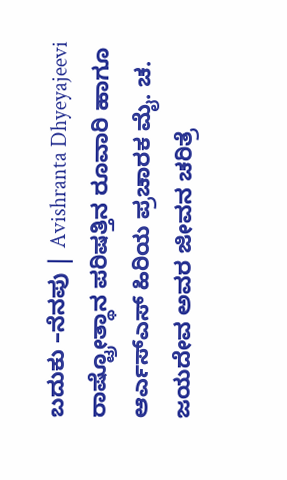ಬದುಕು –ನೆನಪು | Avishranta Dhyeyajeevi
ರಾಷ್ಟ್ರೋತ್ಥಾನ ಪರಿಷತ್ತಿನ ರೂವಾರಿ ಹಾಗೂ ಆರ್ಎಸ್ಎಸ್ ಹಿರಿಯ ಪ್ರಚಾರಕ ಮೈ. ಚ. ಜಯದೇವ ಅವರ ಜೀವನ ಚರಿತ್ರೆ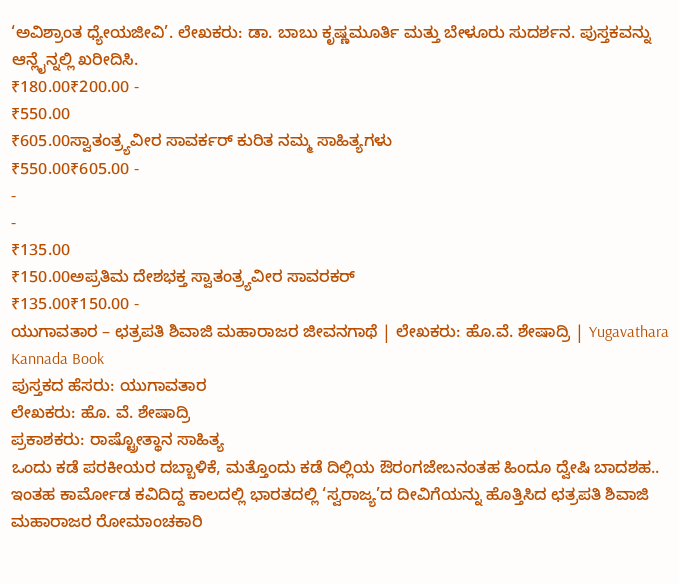‘ಅವಿಶ್ರಾಂತ ಧ್ಯೇಯಜೀವಿ’. ಲೇಖಕರು: ಡಾ. ಬಾಬು ಕೃಷ್ಣಮೂರ್ತಿ ಮತ್ತು ಬೇಳೂರು ಸುದರ್ಶನ. ಪುಸ್ತಕವನ್ನು ಆನ್ಲೈನ್ನಲ್ಲಿ ಖರೀದಿಸಿ.
₹180.00₹200.00 -
₹550.00
₹605.00ಸ್ವಾತಂತ್ರ್ಯವೀರ ಸಾವರ್ಕರ್ ಕುರಿತ ನಮ್ಮ ಸಾಹಿತ್ಯಗಳು
₹550.00₹605.00 -
-
-
₹135.00
₹150.00ಅಪ್ರತಿಮ ದೇಶಭಕ್ತ ಸ್ವಾತಂತ್ರ್ಯವೀರ ಸಾವರಕರ್
₹135.00₹150.00 -
ಯುಗಾವತಾರ – ಛತ್ರಪತಿ ಶಿವಾಜಿ ಮಹಾರಾಜರ ಜೀವನಗಾಥೆ | ಲೇಖಕರು: ಹೊ.ವೆ. ಶೇಷಾದ್ರಿ | Yugavathara Kannada Book
ಪುಸ್ತಕದ ಹೆಸರು: ಯುಗಾವತಾರ
ಲೇಖಕರು: ಹೊ. ವೆ. ಶೇಷಾದ್ರಿ
ಪ್ರಕಾಶಕರು: ರಾಷ್ಟ್ರೋತ್ಥಾನ ಸಾಹಿತ್ಯ
ಒಂದು ಕಡೆ ಪರಕೀಯರ ದಬ್ಬಾಳಿಕೆ, ಮತ್ತೊಂದು ಕಡೆ ದಿಲ್ಲಿಯ ಔರಂಗಜೇಬನಂತಹ ಹಿಂದೂ ದ್ವೇಷಿ ಬಾದಶಹ.. ಇಂತಹ ಕಾರ್ಮೋಡ ಕವಿದಿದ್ದ ಕಾಲದಲ್ಲಿ ಭಾರತದಲ್ಲಿ ‘ಸ್ವರಾಜ್ಯ’ದ ದೀವಿಗೆಯನ್ನು ಹೊತ್ತಿಸಿದ ಛತ್ರಪತಿ ಶಿವಾಜಿ ಮಹಾರಾಜರ ರೋಮಾಂಚಕಾರಿ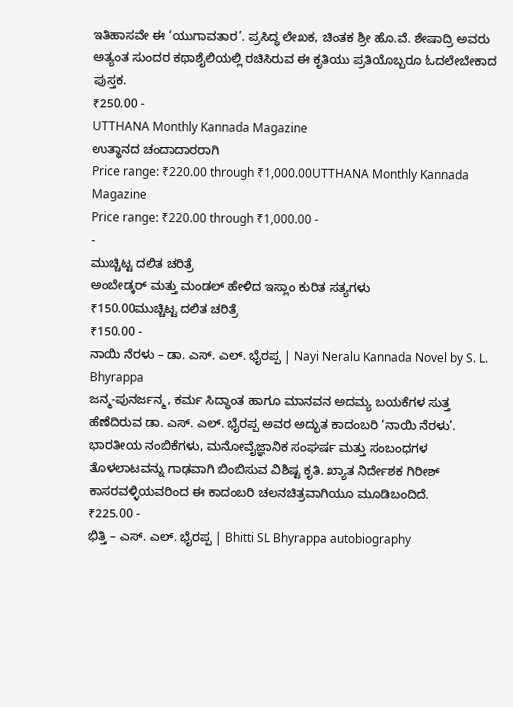ಇತಿಹಾಸವೇ ಈ ‘ಯುಗಾವತಾರ’. ಪ್ರಸಿದ್ಧ ಲೇಖಕ, ಚಿಂತಕ ಶ್ರೀ ಹೊ.ವೆ. ಶೇಷಾದ್ರಿ ಅವರು ಅತ್ಯಂತ ಸುಂದರ ಕಥಾಶೈಲಿಯಲ್ಲಿ ರಚಿಸಿರುವ ಈ ಕೃತಿಯು ಪ್ರತಿಯೊಬ್ಬರೂ ಓದಲೇಬೇಕಾದ ಪುಸ್ತಕ.
₹250.00 -
UTTHANA Monthly Kannada Magazine
ಉತ್ಥಾನದ ಚಂದಾದಾರರಾಗಿ
Price range: ₹220.00 through ₹1,000.00UTTHANA Monthly Kannada Magazine
Price range: ₹220.00 through ₹1,000.00 -
-
ಮುಚ್ಚಿಟ್ಟ ದಲಿತ ಚರಿತ್ರೆ
ಅಂಬೇಡ್ಕರ್ ಮತ್ತು ಮಂಡಲ್ ಹೇಳಿದ ಇಸ್ಲಾಂ ಕುರಿತ ಸತ್ಯಗಳು
₹150.00ಮುಚ್ಚಿಟ್ಟ ದಲಿತ ಚರಿತ್ರೆ
₹150.00 -
ನಾಯಿ ನೆರಳು – ಡಾ. ಎಸ್. ಎಲ್. ಭೈರಪ್ಪ | Nayi Neralu Kannada Novel by S. L. Bhyrappa
ಜನ್ಮ-ಪುನರ್ಜನ್ಮ, ಕರ್ಮ ಸಿದ್ಧಾಂತ ಹಾಗೂ ಮಾನವನ ಅದಮ್ಯ ಬಯಕೆಗಳ ಸುತ್ತ ಹೆಣೆದಿರುವ ಡಾ. ಎಸ್. ಎಲ್. ಭೈರಪ್ಪ ಅವರ ಅದ್ಭುತ ಕಾದಂಬರಿ ‘ನಾಯಿ ನೆರಳು’. ಭಾರತೀಯ ನಂಬಿಕೆಗಳು, ಮನೋವೈಜ್ಞಾನಿಕ ಸಂಘರ್ಷ ಮತ್ತು ಸಂಬಂಧಗಳ ತೊಳಲಾಟವನ್ನು ಗಾಢವಾಗಿ ಬಿಂಬಿಸುವ ವಿಶಿಷ್ಟ ಕೃತಿ. ಖ್ಯಾತ ನಿರ್ದೇಶಕ ಗಿರೀಶ್ ಕಾಸರವಳ್ಳಿಯವರಿಂದ ಈ ಕಾದಂಬರಿ ಚಲನಚಿತ್ರವಾಗಿಯೂ ಮೂಡಿಬಂದಿದೆ.
₹225.00 -
ಭಿತ್ತಿ – ಎಸ್. ಎಲ್. ಭೈರಪ್ಪ | Bhitti SL Bhyrappa autobiography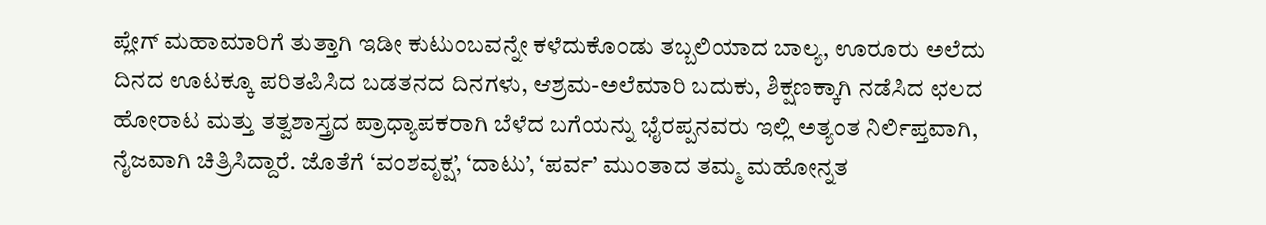ಪ್ಲೇಗ್ ಮಹಾಮಾರಿಗೆ ತುತ್ತಾಗಿ ಇಡೀ ಕುಟುಂಬವನ್ನೇ ಕಳೆದುಕೊಂಡು ತಬ್ಬಲಿಯಾದ ಬಾಲ್ಯ, ಊರೂರು ಅಲೆದು ದಿನದ ಊಟಕ್ಕೂ ಪರಿತಪಿಸಿದ ಬಡತನದ ದಿನಗಳು, ಆಶ್ರಮ-ಅಲೆಮಾರಿ ಬದುಕು, ಶಿಕ್ಷಣಕ್ಕಾಗಿ ನಡೆಸಿದ ಛಲದ ಹೋರಾಟ ಮತ್ತು ತತ್ವಶಾಸ್ತ್ರದ ಪ್ರಾಧ್ಯಾಪಕರಾಗಿ ಬೆಳೆದ ಬಗೆಯನ್ನು ಭೈರಪ್ಪನವರು ಇಲ್ಲಿ ಅತ್ಯಂತ ನಿರ್ಲಿಪ್ತವಾಗಿ, ನೈಜವಾಗಿ ಚಿತ್ರಿಸಿದ್ದಾರೆ. ಜೊತೆಗೆ ‘ವಂಶವೃಕ್ಷ’, ‘ದಾಟು’, ‘ಪರ್ವ’ ಮುಂತಾದ ತಮ್ಮ ಮಹೋನ್ನತ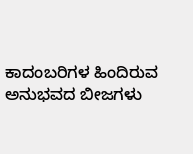ಕಾದಂಬರಿಗಳ ಹಿಂದಿರುವ ಅನುಭವದ ಬೀಜಗಳು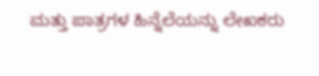ಮತ್ತು ಪಾತ್ರಗಳ ಹಿನ್ನೆಲೆಯನ್ನು ಲೇಖಕರು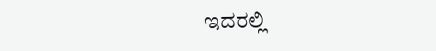ಇದರಲ್ಲಿ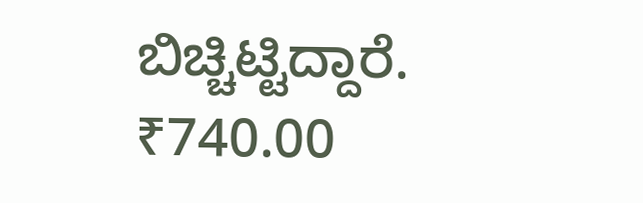ಬಿಚ್ಚಿಟ್ಟಿದ್ದಾರೆ.
₹740.00